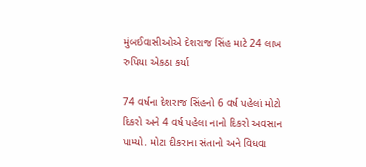મુંબઈવાસીઓએ દેશરાજ સિંહ માટે 24 લાખ રુપિયા એકઠા કર્યા

74 વર્ષના દેશરાજ સિંહનો 6 વર્ષ પહેલાં મોટો દિકરો અને 4 વર્ષ પહેલા નાનો દિકરો અવસાન પામ્યો. મોટા દીકરાના સંતાનો અને વિધવા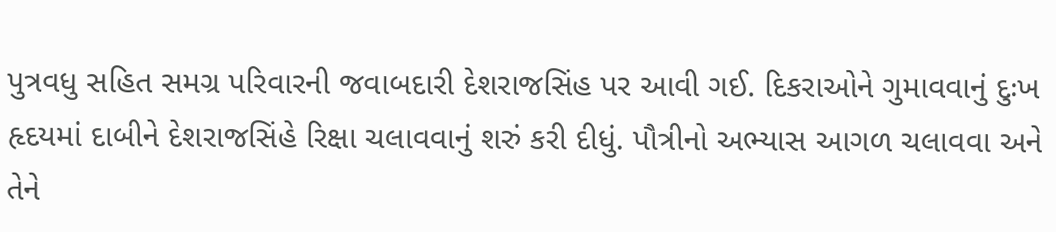પુત્રવધુ સહિત સમગ્ર પરિવારની જવાબદારી દેશરાજસિંહ પર આવી ગઈ. દિકરાઓને ગુમાવવાનું દુઃખ હૃદયમાં દાબીને દેશરાજસિંહે રિક્ષા ચલાવવાનું શરું કરી દીધું. પૌત્રીનો અભ્યાસ આગળ ચલાવવા અને તેને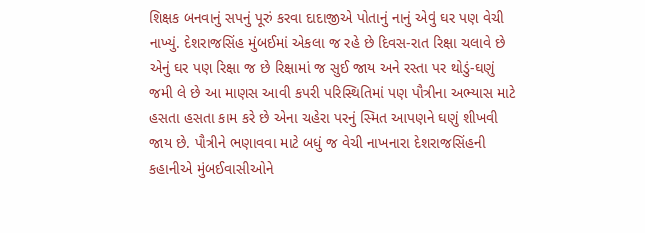શિક્ષક બનવાનું સપનું પૂરું કરવા દાદાજીએ પોતાનું નાનું એવું ઘર પણ વેચી નાખ્યું. દેશરાજસિંહ મુંબઈમાં એકલા જ રહે છે દિવસ-રાત રિક્ષા ચલાવે છે એનું ઘર પણ રિક્ષા જ છે રિક્ષામાં જ સુઈ જાય અને રસ્તા પર થોડું-ઘણું જમી લે છે આ માણસ આવી કપરી પરિસ્થિતિમાં પણ પૌત્રીના અભ્યાસ માટે હસતા હસતા કામ કરે છે એના ચહેરા પરનું સ્મિત આપણને ઘણું શીખવી જાય છે. પૌત્રીને ભણાવવા માટે બધું જ વેચી નાખનારા દેશરાજસિંહની કહાનીએ મુંબઈવાસીઓને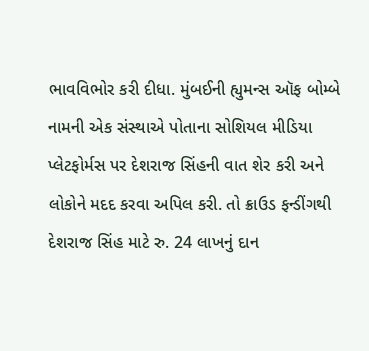ભાવવિભોર કરી દીધા. મુંબઈની હ્યુમન્સ ઑફ બોમ્બે નામની એક સંસ્થાએ પોતાના સોશિયલ મીડિયા પ્લેટફોર્મસ પર દેશરાજ સિંહની વાત શેર કરી અને લોકોને મદદ કરવા અપિલ કરી. તો ક્રાઉડ ફન્ડીંગથી દેશરાજ સિંહ માટે રુ. 24 લાખનું દાન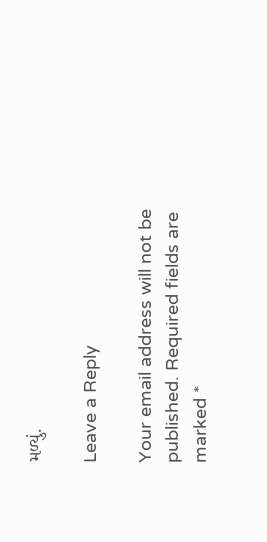મળ્યું.

Leave a Reply

Your email address will not be published. Required fields are marked *